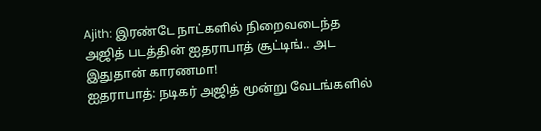Ajith: இரண்டே நாட்களில் நிறைவடைந்த அஜித் படத்தின் ஐதராபாத் சூட்டிங்.. அட இதுதான் காரணமா!
ஐதராபாத்: நடிகர் அஜித் மூன்று வேடங்களில்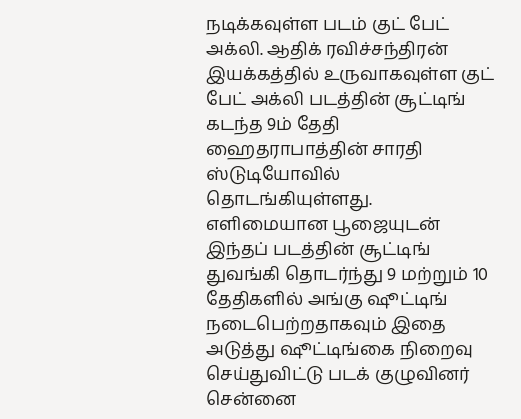நடிக்கவுள்ள படம் குட் பேட் அக்லி. ஆதிக் ரவிச்சந்திரன் இயக்கத்தில் உருவாகவுள்ள குட் பேட் அக்லி படத்தின் சூட்டிங் கடந்த 9ம் தேதி ஹைதராபாத்தின் சாரதி ஸ்டுடியோவில் தொடங்கியுள்ளது. எளிமையான பூஜையுடன் இந்தப் படத்தின் சூட்டிங் துவங்கி தொடர்ந்து 9 மற்றும் 10 தேதிகளில் அங்கு ஷூட்டிங் நடைபெற்றதாகவும் இதை அடுத்து ஷூட்டிங்கை நிறைவு செய்துவிட்டு படக் குழுவினர் சென்னை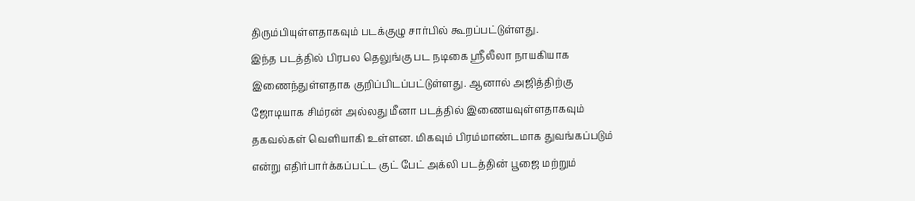திரும்பியுள்ளதாகவும் படக்குழு சார்பில் கூறப்பட்டுள்ளது.
இந்த படத்தில் பிரபல தெலுங்கு பட நடிகை ஸ்ரீலீலா நாயகியாக இணைந்துள்ளதாக குறிப்பிடப்பட்டுள்ளது. ஆனால் அஜித்திற்கு ஜோடியாக சிம்ரன் அல்லது மீனா படத்தில் இணையவுள்ளதாகவும் தகவல்கள் வெளியாகி உள்ளன. மிகவும் பிரம்மாண்டமாக துவங்கப்படும் என்று எதிர்பார்க்கப்பட்ட குட் பேட் அக்லி படத்தின் பூஜை மற்றும்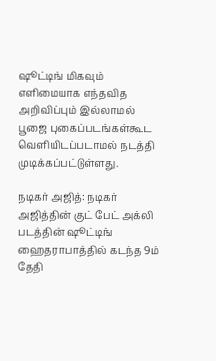ஷூட்டிங் மிகவும் எளிமையாக எந்தவித அறிவிப்பும் இல்லாமல் பூஜை புகைப்படங்கள்கூட வெளியிடப்படாமல் நடத்தி முடிக்கப்பட்டுள்ளது.

நடிகர் அஜித்: நடிகர் அஜித்தின் குட் பேட் அக்லி படத்தின் ஷூட்டிங் ஹைதராபாத்தில் கடந்த 9ம் தேதி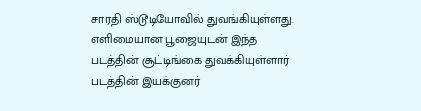சாரதி ஸ்டூடியோவில் துவங்கியுள்ளது. எளிமையான பூஜையுடன் இந்த படத்தின் சூட்டிங்கை துவக்கியுள்ளார் படத்தின் இயக்குனர்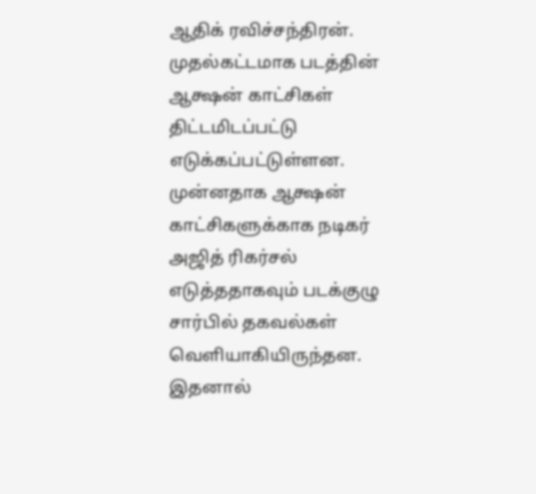ஆதிக் ரவிச்சந்திரன். முதல்கட்டமாக படத்தின் ஆக்ஷன் காட்சிகள் திட்டமிடப்பட்டு எடுக்கப்பட்டுள்ளன. முன்னதாக ஆக்ஷன் காட்சிகளுக்காக நடிகர் அஜித் ரிகர்சல் எடுத்ததாகவும் படக்குழு சார்பில் தகவல்கள் வெளியாகியிருந்தன. இதனால்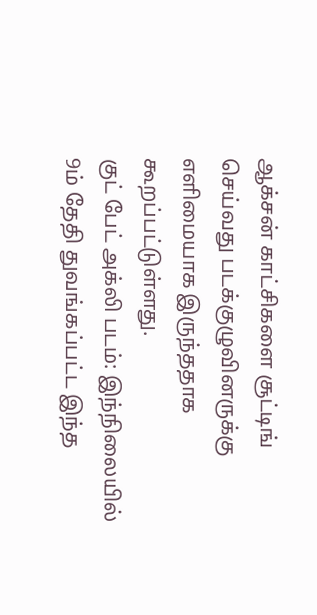ஆக்சன் காட்சிகளை சூட்டிங் செய்வது படக்குழுவினருக்கு எளிமையாக இருந்ததாக கூறப்பட்டுள்ளது.
குட் பேட் அக்லி படம்: இந்நிலையில் 9ம் தேதி துவங்கப்பட்ட இந்த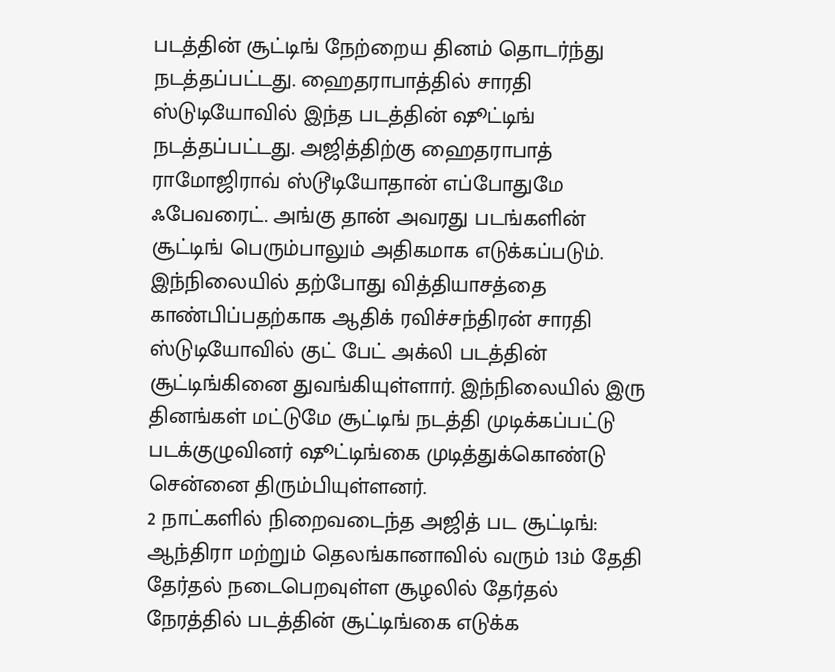படத்தின் சூட்டிங் நேற்றைய தினம் தொடர்ந்து நடத்தப்பட்டது. ஹைதராபாத்தில் சாரதி ஸ்டுடியோவில் இந்த படத்தின் ஷூட்டிங் நடத்தப்பட்டது. அஜித்திற்கு ஹைதராபாத் ராமோஜிராவ் ஸ்டூடியோதான் எப்போதுமே ஃபேவரைட். அங்கு தான் அவரது படங்களின் சூட்டிங் பெரும்பாலும் அதிகமாக எடுக்கப்படும். இந்நிலையில் தற்போது வித்தியாசத்தை காண்பிப்பதற்காக ஆதிக் ரவிச்சந்திரன் சாரதி ஸ்டுடியோவில் குட் பேட் அக்லி படத்தின் சூட்டிங்கினை துவங்கியுள்ளார். இந்நிலையில் இரு தினங்கள் மட்டுமே சூட்டிங் நடத்தி முடிக்கப்பட்டு படக்குழுவினர் ஷூட்டிங்கை முடித்துக்கொண்டு சென்னை திரும்பியுள்ளனர்.
2 நாட்களில் நிறைவடைந்த அஜித் பட சூட்டிங்: ஆந்திரா மற்றும் தெலங்கானாவில் வரும் 13ம் தேதி தேர்தல் நடைபெறவுள்ள சூழலில் தேர்தல் நேரத்தில் படத்தின் சூட்டிங்கை எடுக்க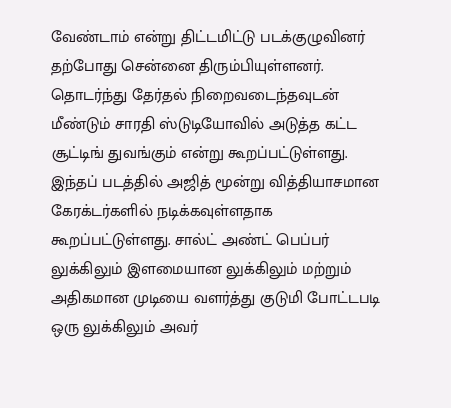வேண்டாம் என்று திட்டமிட்டு படக்குழுவினர் தற்போது சென்னை திரும்பியுள்ளனர். தொடர்ந்து தேர்தல் நிறைவடைந்தவுடன் மீண்டும் சாரதி ஸ்டுடியோவில் அடுத்த கட்ட சூட்டிங் துவங்கும் என்று கூறப்பட்டுள்ளது. இந்தப் படத்தில் அஜித் மூன்று வித்தியாசமான கேரக்டர்களில் நடிக்கவுள்ளதாக கூறப்பட்டுள்ளது. சால்ட் அண்ட் பெப்பர் லுக்கிலும் இளமையான லுக்கிலும் மற்றும் அதிகமான முடியை வளர்த்து குடுமி போட்டபடி ஒரு லுக்கிலும் அவர்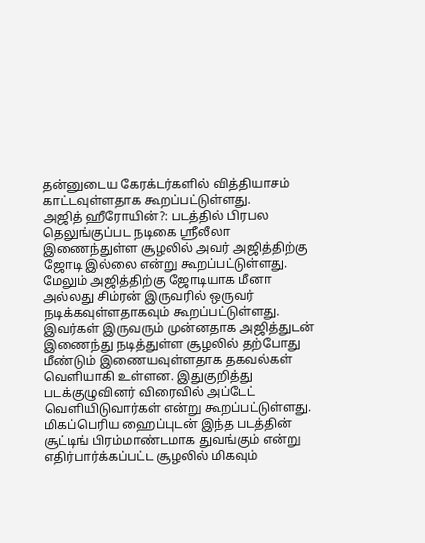தன்னுடைய கேரக்டர்களில் வித்தியாசம் காட்டவுள்ளதாக கூறப்பட்டுள்ளது.
அஜித் ஹீரோயின்?: படத்தில் பிரபல தெலுங்குப்பட நடிகை ஸ்ரீலீலா இணைந்துள்ள சூழலில் அவர் அஜித்திற்கு ஜோடி இல்லை என்று கூறப்பட்டுள்ளது. மேலும் அஜித்திற்கு ஜோடியாக மீனா அல்லது சிம்ரன் இருவரில் ஒருவர் நடிக்கவுள்ளதாகவும் கூறப்பட்டுள்ளது. இவர்கள் இருவரும் முன்னதாக அஜித்துடன் இணைந்து நடித்துள்ள சூழலில் தற்போது மீண்டும் இணையவுள்ளதாக தகவல்கள் வெளியாகி உள்ளன. இதுகுறித்து படக்குழுவினர் விரைவில் அப்டேட் வெளியிடுவார்கள் என்று கூறப்பட்டுள்ளது. மிகப்பெரிய ஹைப்புடன் இந்த படத்தின் சூட்டிங் பிரம்மாண்டமாக துவங்கும் என்று எதிர்பார்க்கப்பட்ட சூழலில் மிகவும்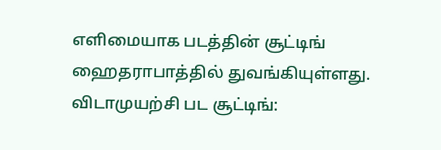எளிமையாக படத்தின் சூட்டிங் ஹைதராபாத்தில் துவங்கியுள்ளது.
விடாமுயற்சி பட சூட்டிங்: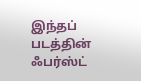இந்தப் படத்தின் ஃபர்ஸ்ட்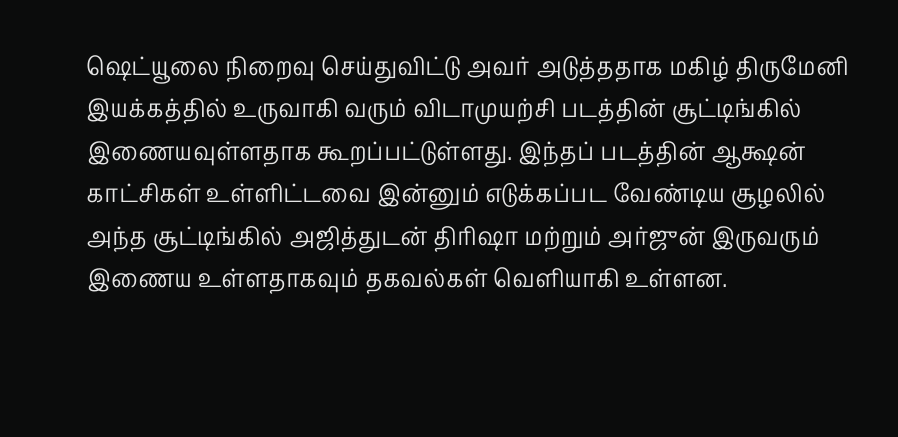ஷெட்யூலை நிறைவு செய்துவிட்டு அவர் அடுத்ததாக மகிழ் திருமேனி இயக்கத்தில் உருவாகி வரும் விடாமுயற்சி படத்தின் சூட்டிங்கில் இணையவுள்ளதாக கூறப்பட்டுள்ளது. இந்தப் படத்தின் ஆக்ஷன் காட்சிகள் உள்ளிட்டவை இன்னும் எடுக்கப்பட வேண்டிய சூழலில் அந்த சூட்டிங்கில் அஜித்துடன் திரிஷா மற்றும் அர்ஜுன் இருவரும் இணைய உள்ளதாகவும் தகவல்கள் வெளியாகி உள்ளன.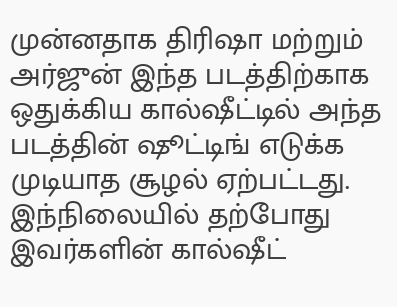முன்னதாக திரிஷா மற்றும் அர்ஜுன் இந்த படத்திற்காக ஒதுக்கிய கால்ஷீட்டில் அந்த படத்தின் ஷூட்டிங் எடுக்க முடியாத சூழல் ஏற்பட்டது. இந்நிலையில் தற்போது இவர்களின் கால்ஷீட்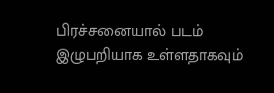பிரச்சனையால் படம் இழுபறியாக உள்ளதாகவும்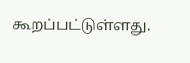கூறப்பட்டுள்ளது.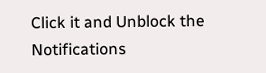Click it and Unblock the Notifications